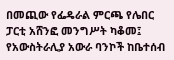በመጪው የፌዴራል ምርጫ የሌበር ፓርቲ አሸንፎ መንግሥት ካቆመ፤ የአውስትራሊያ አውራ ባንኮች ከቤተሰብ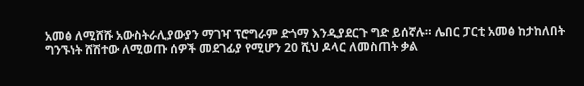አመፅ ለሚሸሹ አውስትራሊያውያን ማገዣ ፕሮግራም ድጎማ እንዲያደርጉ ግድ ይሰኛሉ። ሌበር ፓርቲ አመፅ ከታከለበት ግንኙነት ሸሽተው ለሚወጡ ሰዎች መደገፊያ የሚሆን 20 ሺህ ዶላር ለመስጠት ቃል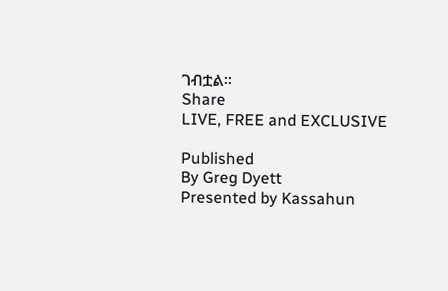ገብቷል።
Share
LIVE, FREE and EXCLUSIVE

Published
By Greg Dyett
Presented by Kassahun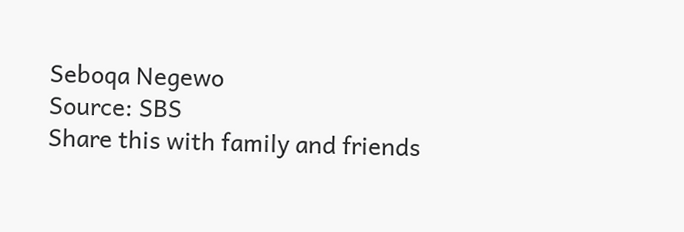Seboqa Negewo
Source: SBS
Share this with family and friends